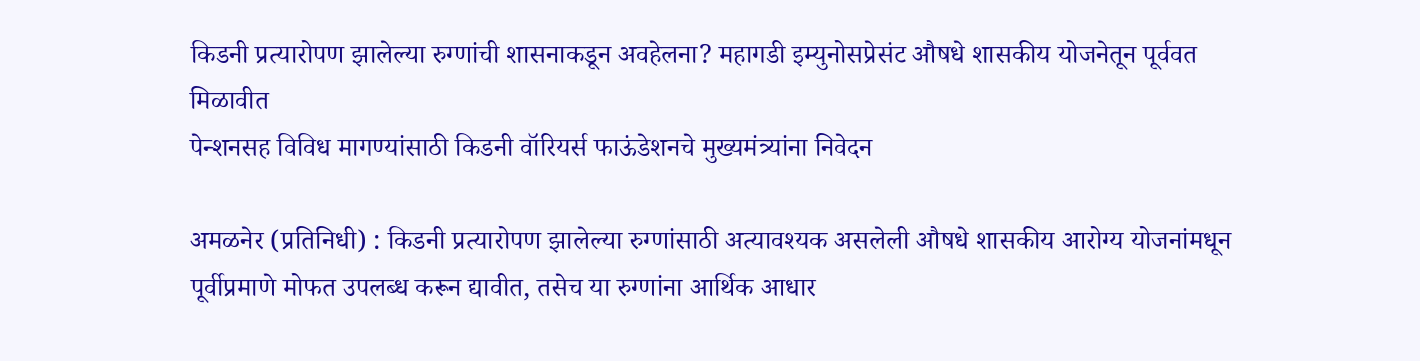किडनी प्रत्यारोपण झालेल्या रुग्णांची शासनाकडून अवहेलना? महागडी इम्युनोसप्रेसंट औषधे शासकीय योजनेतून पूर्ववत मिळावीत
पेन्शनसह विविध मागण्यांसाठी किडनी वॉरियर्स फाऊंडेशनचे मुख्यमंत्र्यांना निवेदन

अमळनेर (प्रतिनिधी) : किडनी प्रत्यारोपण झालेल्या रुग्णांसाठी अत्यावश्यक असलेली औषधे शासकीय आरोग्य योजनांमधून पूर्वीप्रमाणे मोफत उपलब्ध करून द्यावीत, तसेच या रुग्णांना आर्थिक आधार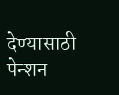देण्यासाठी पेन्शन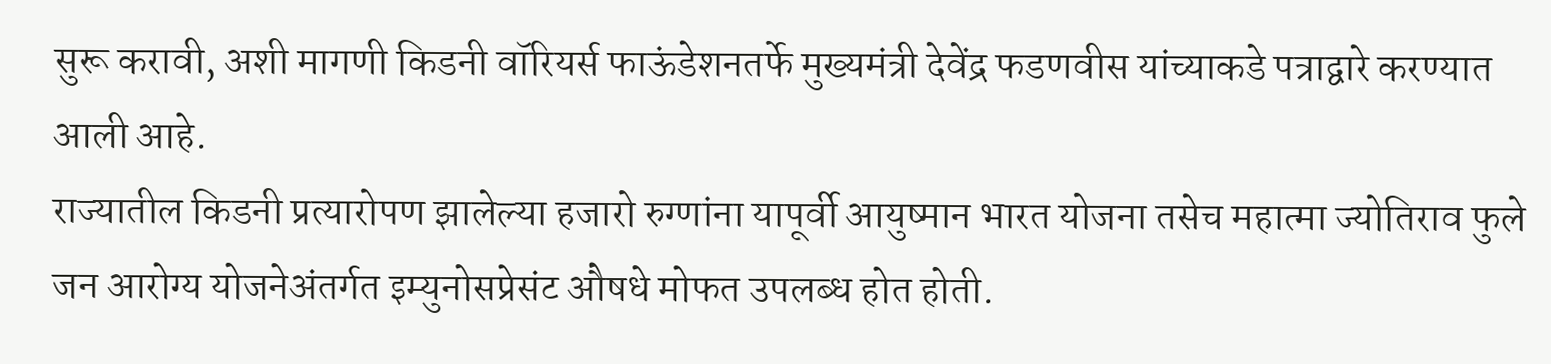सुरू करावी, अशी मागणी किडनी वॉरियर्स फाऊंडेशनतर्फे मुख्यमंत्री देवेंद्र फडणवीस यांच्याकडे पत्राद्वारे करण्यात आली आहे.
राज्यातील किडनी प्रत्यारोपण झालेल्या हजारो रुग्णांना यापूर्वी आयुष्मान भारत योजना तसेच महात्मा ज्योतिराव फुले जन आरोग्य योजनेअंतर्गत इम्युनोसप्रेसंट औषधे मोफत उपलब्ध होत होती.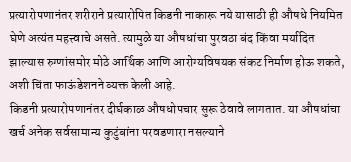प्रत्यारोपणानंतर शरीराने प्रत्यारोपित किडनी नाकारू नये यासाठी ही औषधे नियमित घेणे अत्यंत महत्त्वाचे असते. त्यामुळे या औषधांचा पुरवठा बंद किंवा मर्यादित झाल्यास रुग्णांसमोर मोठे आर्थिक आणि आरोग्यविषयक संकट निर्माण होऊ शकते, अशी चिंता फाऊंडेशनने व्यक्त केली आहे.
किडनी प्रत्यारोपणानंतर दीर्घकाळ औषधोपचार सुरू ठेवावे लागतात. या औषधांचा खर्च अनेक सर्वसामान्य कुटुंबांना परवडणारा नसल्याने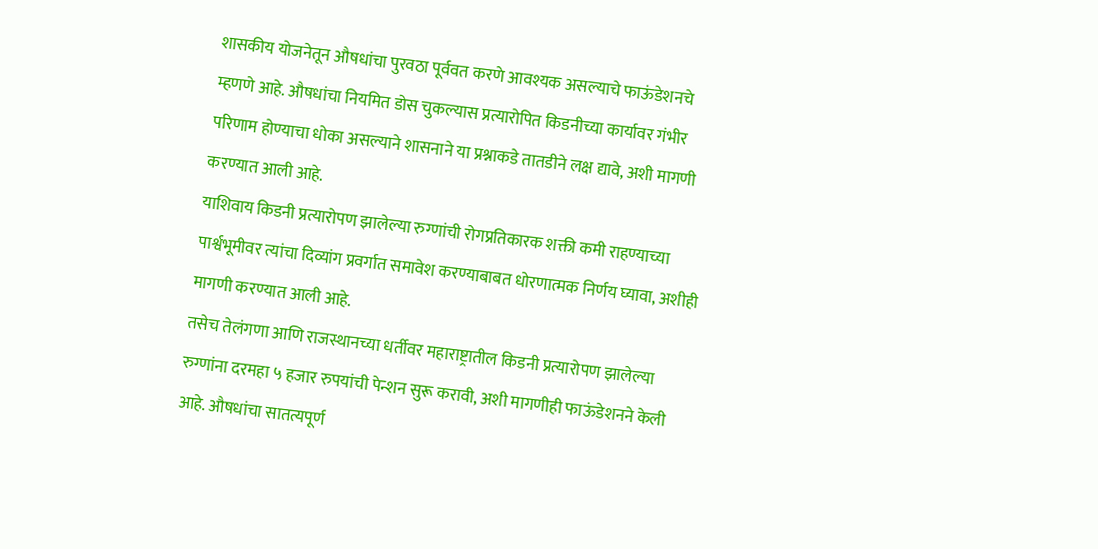शासकीय योजनेतून औषधांचा पुरवठा पूर्ववत करणे आवश्यक असल्याचे फाऊंडेशनचे म्हणणे आहे. औषधांचा नियमित डोस चुकल्यास प्रत्यारोपित किडनीच्या कार्यावर गंभीर परिणाम होण्याचा धोका असल्याने शासनाने या प्रश्नाकडे तातडीने लक्ष द्यावे, अशी मागणी करण्यात आली आहे.
याशिवाय किडनी प्रत्यारोपण झालेल्या रुग्णांची रोगप्रतिकारक शक्ती कमी राहण्याच्या पार्श्वभूमीवर त्यांचा दिव्यांग प्रवर्गात समावेश करण्याबाबत धोरणात्मक निर्णय घ्यावा, अशीही मागणी करण्यात आली आहे.
तसेच तेलंगणा आणि राजस्थानच्या धर्तीवर महाराष्ट्रातील किडनी प्रत्यारोपण झालेल्या रुग्णांना दरमहा ५ हजार रुपयांची पेन्शन सुरू करावी, अशी मागणीही फाऊंडेशनने केली आहे. औषधांचा सातत्यपूर्ण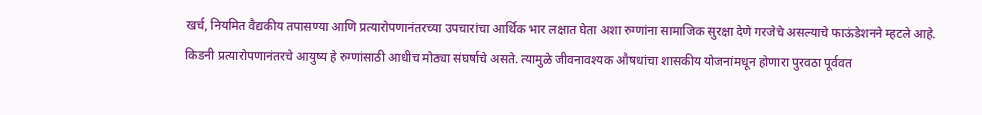खर्च, नियमित वैद्यकीय तपासण्या आणि प्रत्यारोपणानंतरच्या उपचारांचा आर्थिक भार लक्षात घेता अशा रुग्णांना सामाजिक सुरक्षा देणे गरजेचे असल्याचे फाऊंडेशनने म्हटले आहे.
किडनी प्रत्यारोपणानंतरचे आयुष्य हे रुग्णांसाठी आधीच मोठ्या संघर्षाचे असते. त्यामुळे जीवनावश्यक औषधांचा शासकीय योजनांमधून होणारा पुरवठा पूर्ववत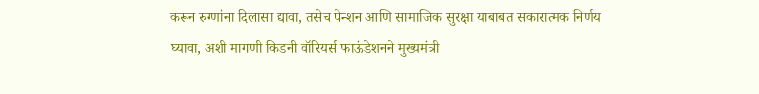करून रुग्णांना दिलासा द्यावा, तसेच पेन्शन आणि सामाजिक सुरक्षा याबाबत सकारात्मक निर्णय घ्यावा, अशी मागणी किडनी वॉरियर्स फाऊंडेशनने मुख्यमंत्री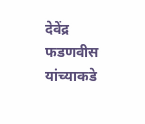देवेंद्र फडणवीस यांच्याकडे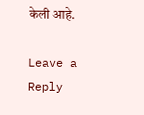केली आहे.

Leave a Reply